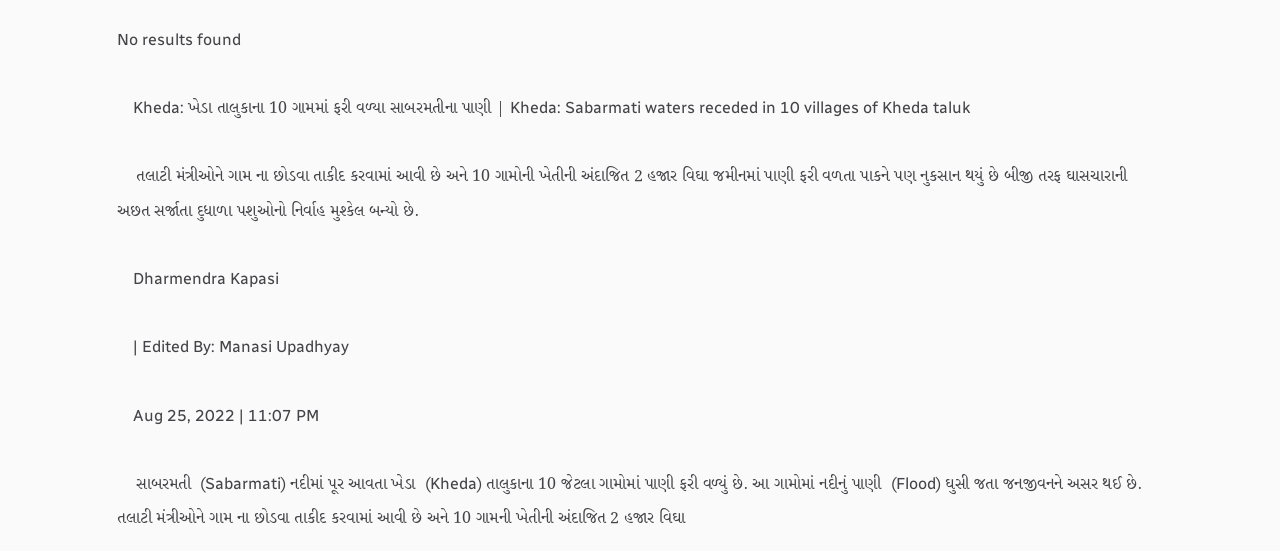No results found

    Kheda: ખેડા તાલુકાના 10 ગામમાં ફરી વળ્યા સાબરમતીના પાણી | Kheda: Sabarmati waters receded in 10 villages of Kheda taluk

    તલાટી મંત્રીઓને ગામ ના છોડવા તાકીદ કરવામાં આવી છે અને 10 ગામોની ખેતીની અંદાજિત 2 હજાર વિઘા જમીનમાં પાણી ફરી વળતા પાકને પણ નુકસાન થયું છે બીજી તરફ ઘાસચારાની અછત સર્જાતા દુધાળા પશુઓનો નિર્વાહ મુશ્કેલ બન્યો છે.

    Dharmendra Kapasi

    | Edited By: Manasi Upadhyay

    Aug 25, 2022 | 11:07 PM

    સાબરમતી  (Sabarmati) નદીમાં પૂર આવતા ખેડા  (Kheda) તાલુકાના 10 જેટલા ગામોમાં પાણી ફરી વળ્યું છે. આ ગામોમાં નદીનું પાણી  (Flood) ઘુસી જતા જનજીવનને અસર થઈ છે.  તલાટી મંત્રીઓને ગામ ના છોડવા તાકીદ કરવામાં આવી છે અને 10 ગામની ખેતીની અંદાજિત 2 હજાર વિઘા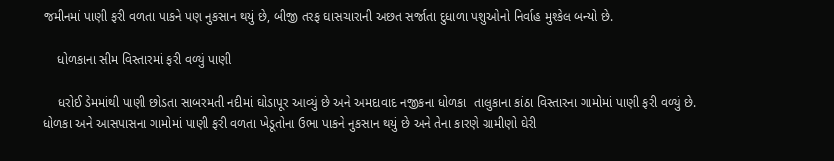જમીનમાં પાણી ફરી વળતા પાકને પણ નુકસાન થયું છે, બીજી તરફ ઘાસચારાની અછત સર્જાતા દુધાળા પશુઓનો નિર્વાહ મુશ્કેલ બન્યો છે.

    ધોળકાના સીમ વિસ્તારમાં ફરી વળ્યું પાણી

    ધરોઈ ડેમમાંથી પાણી છોડતા સાબરમતી નદીમાં ઘોડાપૂર આવ્યું છે અને અમદાવાદ નજીકના ધોળકા  તાલુકાના કાંઠા વિસ્તારના ગામોમાં પાણી ફરી વળ્યું છે. ધોળકા અને આસપાસના ગામોમાં પાણી ફરી વળતા ખેડૂતોના ઉભા પાકને નુકસાન થયું છે અને તેના કારણે ગ્રામીણો ઘેરી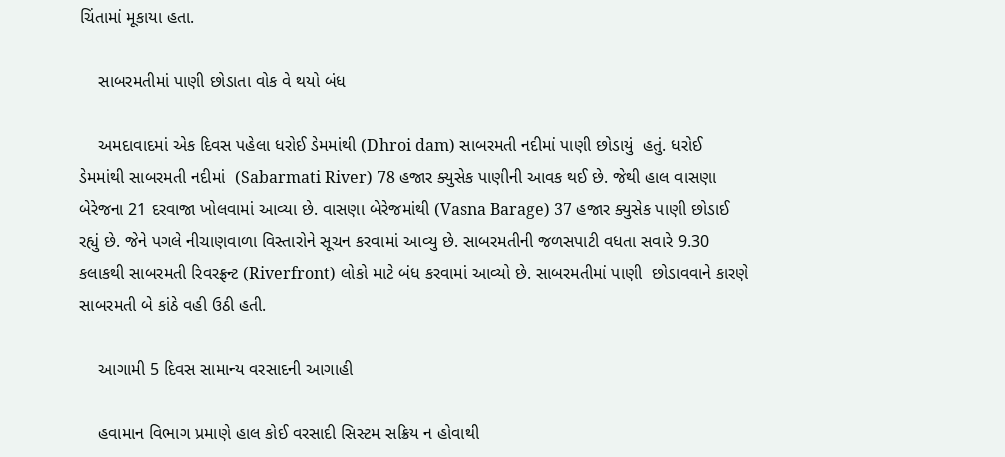ચિંતામાં મૂકાયા હતા.

    સાબરમતીમાં પાણી છોડાતા વોક વે થયો બંધ

    અમદાવાદમાં એક દિવસ પહેલા ધરોઈ ડેમમાંથી (Dhroi dam) સાબરમતી નદીમાં પાણી છોડાયું  હતું. ધરોઈ ડેમમાંથી સાબરમતી નદીમાં  (Sabarmati River) 78 હજાર ક્યુસેક પાણીની આવક થઈ છે. જેથી હાલ વાસણા બેરેજના 21 દરવાજા ખોલવામાં આવ્યા છે. વાસણા બેરેજમાંથી (Vasna Barage) 37 હજાર ક્યુસેક પાણી છોડાઈ રહ્યું છે. જેને પગલે નીચાણવાળા વિસ્તારોને સૂચન કરવામાં આવ્યુ છે. સાબરમતીની જળસપાટી વધતા સવારે 9.30 કલાકથી સાબરમતી રિવરફ્રન્ટ (Riverfront) લોકો માટે બંધ કરવામાં આવ્યો છે. સાબરમતીમાં પાણી  છોડાવવાને કારણે સાબરમતી બે કાંઠે વહી ઉઠી હતી.

    આગામી 5 દિવસ સામાન્ય વરસાદની આગાહી

    હવામાન વિભાગ પ્રમાણે હાલ કોઈ વરસાદી સિસ્ટમ સક્રિય ન હોવાથી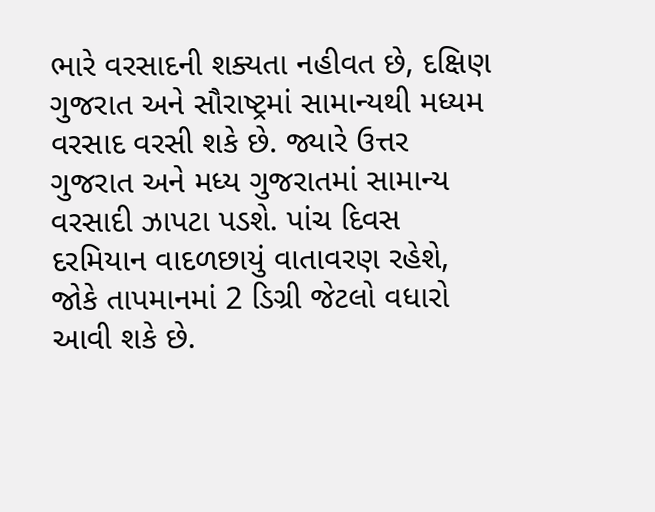ભારે વરસાદની શક્યતા નહીવત છે, દક્ષિણ ગુજરાત અને સૌરાષ્ટ્રમાં સામાન્યથી મધ્યમ વરસાદ વરસી શકે છે. જ્યારે ઉત્તર ગુજરાત અને મધ્ય ગુજરાતમાં સામાન્ય વરસાદી ઝાપટા પડશે. પાંચ દિવસ દરમિયાન વાદળછાયું વાતાવરણ રહેશે, જોકે તાપમાનમાં 2 ડિગ્રી જેટલો વધારો આવી શકે છે.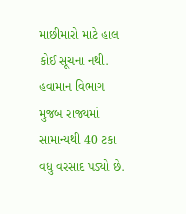માછીમારો માટે હાલ કોઈ સૂચના નથી. હવામાન વિભાગ મુજબ રાજ્યમાં સામાન્યથી 40 ટકા વધુ વરસાદ પડ્યો છે.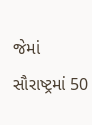જેમાં સૌરાષ્ટ્રમાં 50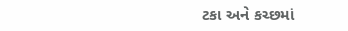ટકા અને કચ્છમાં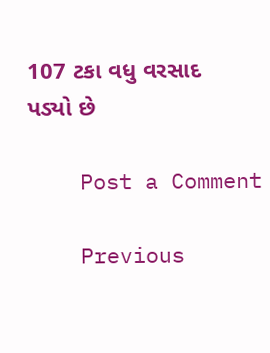107 ટકા વધુ વરસાદ પડ્યો છે

    Post a Comment

    Previous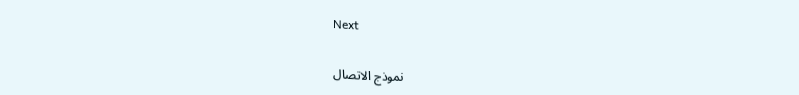Next

    نموذج الاتصال